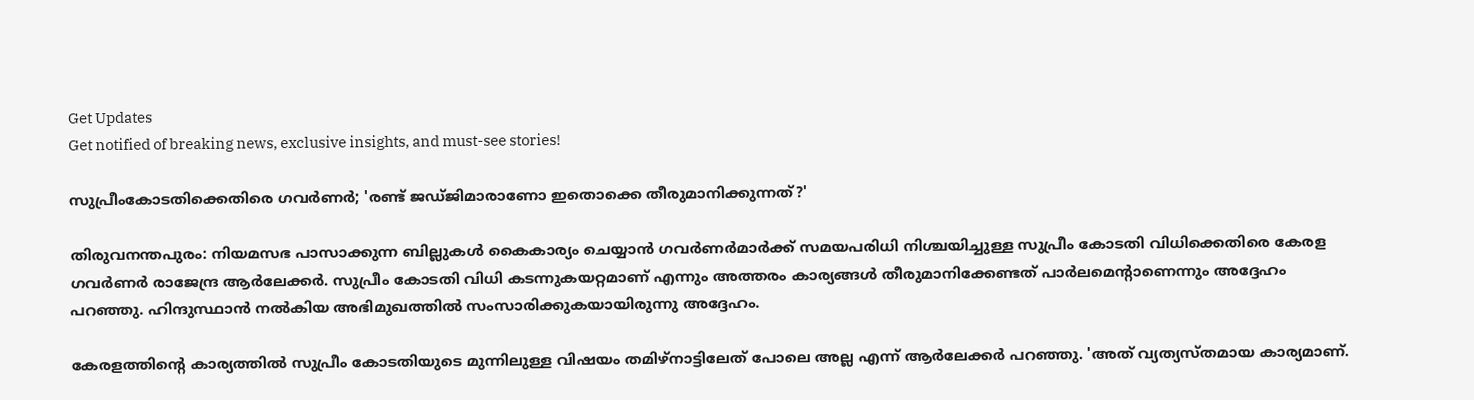Get Updates
Get notified of breaking news, exclusive insights, and must-see stories!

സുപ്രീംകോടതിക്കെതിരെ ഗവര്‍ണര്‍; 'രണ്ട് ജഡ്ജിമാരാണോ ഇതൊക്കെ തീരുമാനിക്കുന്നത്?'

തിരുവനന്തപുരം: നിയമസഭ പാസാക്കുന്ന ബില്ലുകള്‍ കൈകാര്യം ചെയ്യാന്‍ ഗവര്‍ണര്‍മാര്‍ക്ക് സമയപരിധി നിശ്ചയിച്ചുള്ള സുപ്രീം കോടതി വിധിക്കെതിരെ കേരള ഗവര്‍ണര്‍ രാജേന്ദ്ര ആര്‍ലേക്കര്‍. സുപ്രീം കോടതി വിധി കടന്നുകയറ്റമാണ് എന്നും അത്തരം കാര്യങ്ങള്‍ തീരുമാനിക്കേണ്ടത് പാര്‍ലമെന്റാണെന്നും അദ്ദേഹം പറഞ്ഞു. ഹിന്ദുസ്ഥാന്‍ നല്‍കിയ അഭിമുഖത്തില്‍ സംസാരിക്കുകയായിരുന്നു അദ്ദേഹം.

കേരളത്തിന്റെ കാര്യത്തില്‍ സുപ്രീം കോടതിയുടെ മുന്നിലുള്ള വിഷയം തമിഴ്നാട്ടിലേത് പോലെ അല്ല എന്ന് ആര്‍ലേക്കര്‍ പറഞ്ഞു. 'അത് വ്യത്യസ്തമായ കാര്യമാണ്.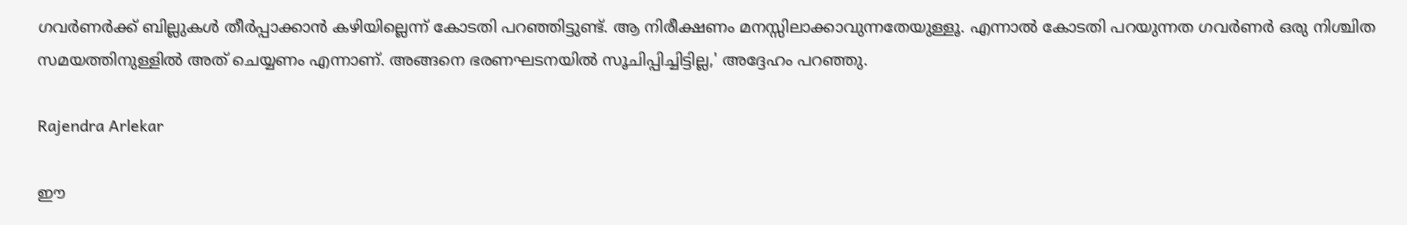ഗവര്‍ണര്‍ക്ക് ബില്ലുകള്‍ തീര്‍പ്പാക്കാന്‍ കഴിയില്ലെന്ന് കോടതി പറഞ്ഞിട്ടുണ്ട്. ആ നിരീക്ഷണം മനസ്സിലാക്കാവുന്നതേയുള്ളൂ. എന്നാല്‍ കോടതി പറയുന്നത ഗവര്‍ണര്‍ ഒരു നിശ്ചിത സമയത്തിനുള്ളില്‍ അത് ചെയ്യണം എന്നാണ്. അങ്ങനെ ഭരണഘടനയില്‍ സൂചിപ്പിച്ചിട്ടില്ല,' അദ്ദേഹം പറഞ്ഞു.

Rajendra Arlekar

ഈ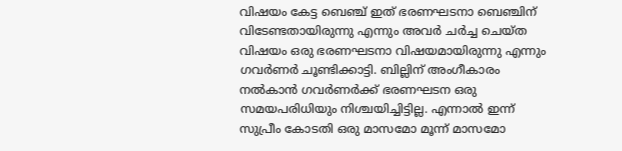വിഷയം കേട്ട ബെഞ്ച് ഇത് ഭരണഘടനാ ബെഞ്ചിന് വിടേണ്ടതായിരുന്നു എന്നും അവര്‍ ചര്‍ച്ച ചെയ്ത വിഷയം ഒരു ഭരണഘടനാ വിഷയമായിരുന്നു എന്നും ഗവര്‍ണര്‍ ചൂണ്ടിക്കാട്ടി. ബില്ലിന് അംഗീകാരം നല്‍കാന്‍ ഗവര്‍ണര്‍ക്ക് ഭരണഘടന ഒരു സമയപരിധിയും നിശ്ചയിച്ചിട്ടില്ല. എന്നാല്‍ ഇന്ന് സുപ്രീം കോടതി ഒരു മാസമോ മൂന്ന് മാസമോ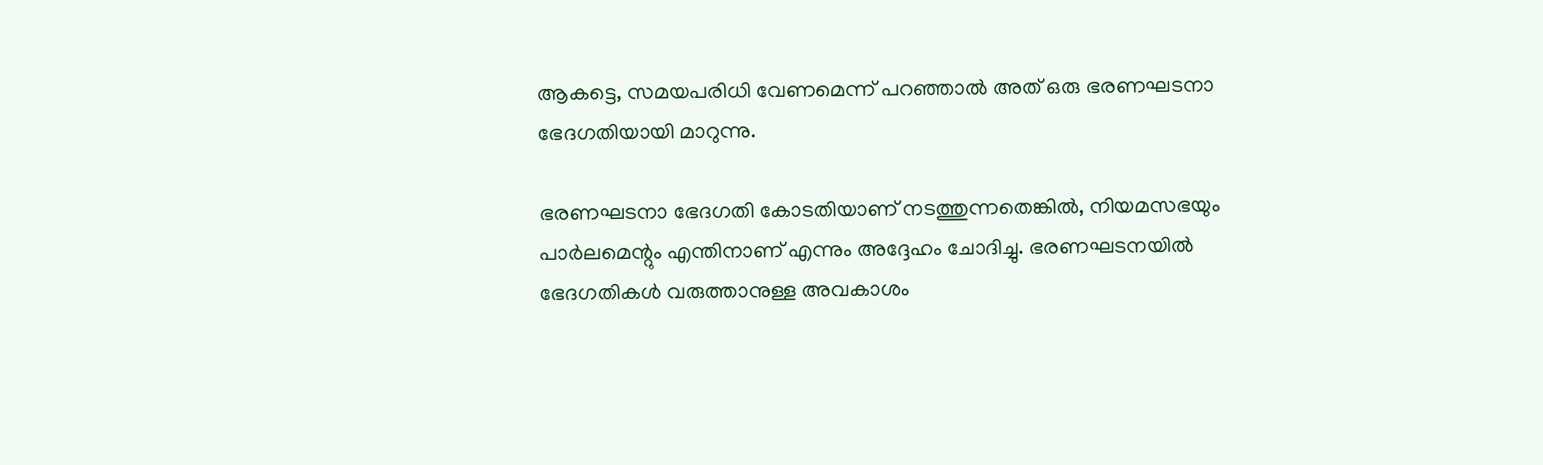ആകട്ടെ, സമയപരിധി വേണമെന്ന് പറഞ്ഞാല്‍ അത് ഒരു ഭരണഘടനാ ഭേദഗതിയായി മാറുന്നു.

ഭരണഘടനാ ഭേദഗതി കോടതിയാണ് നടത്തുന്നതെങ്കില്‍, നിയമസഭയും പാര്‍ലമെന്റും എന്തിനാണ് എന്നും അദ്ദേഹം ചോദിച്ചു. ഭരണഘടനയില്‍ ഭേദഗതികള്‍ വരുത്താനുള്ള അവകാശം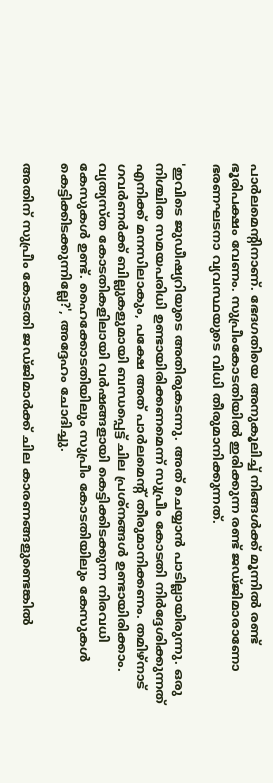പാര്‍ലമെന്റിനാണ്. ഭേദഗതിയെ അനുകൂലിച്ച് നിങ്ങള്‍ക്ക് മൂന്നില്‍ രണ്ട് ഭൂരിപക്ഷം വേണം. സുപ്രീംകോടതിയില്‍ ഇരിക്കുന്ന രണ്ട് ജഡ്ജിമാരാണോ ഭരണഘടനാ വ്യവസ്ഥയുടെ വിധി തീരുമാനിക്കുന്നത്.

'ഇവിടെ ജുഡീഷ്യറിയുടെ അതിരുകടന്നു. അത് ചെയ്യാന്‍ പാടില്ലായിരുന്നു. ഒരു നിശ്ചിത സമയപരിധി ഉണ്ടായിരിക്കണമെന്ന് സുപ്രീം കോടതി നിര്‍ദ്ദേശിക്കുന്നത് എനിക്ക് മനസിലാകും, പക്ഷേ അത് പാര്‍ലമെന്റ് തീരുമാനിക്കണം. തമിഴ്നാട് ഗവര്‍ണര്‍ക്ക് ബില്ലുകളുമായി ബന്ധപ്പെട്ട് ചില പ്രശ്നങ്ങള്‍ ഉണ്ടായിരിക്കാം. വ്യത്യസ്ത കോടതികളിലായി വര്‍ഷങ്ങളായി കെട്ടിക്കിടക്കുന്ന നിരവധി കേസുകള്‍ ഉണ്ട്. ഹൈക്കോടതിയിലും സുപ്രീം കോടതിയിലും കേസുകള്‍ കെട്ടിക്കിടക്കുന്നില്ലേ?', അദ്ദേഹം ചോദിച്ചു.

അതിന് സുപ്രീം കോടതി ജഡ്ജിമാര്‍ക്ക് ചില കാരണങ്ങളുണ്ടെങ്കില്‍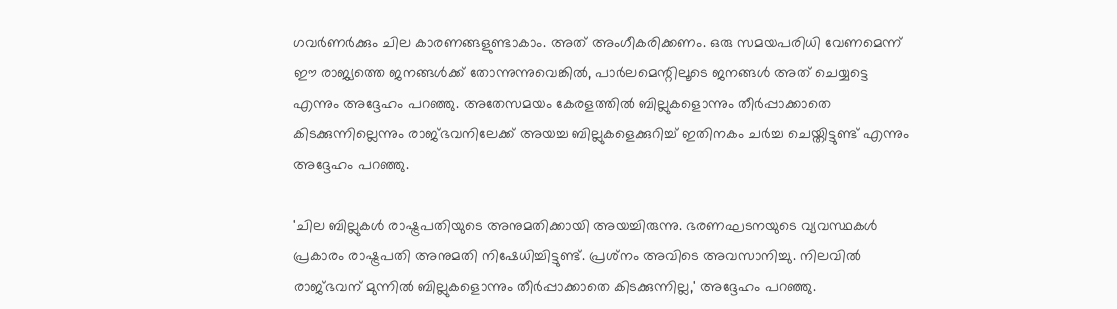ഗവര്‍ണര്‍ക്കും ചില കാരണങ്ങളുണ്ടാകാം. അത് അംഗീകരിക്കണം. ഒരു സമയപരിധി വേണമെന്ന് ഈ രാജ്യത്തെ ജനങ്ങള്‍ക്ക് തോന്നുന്നുവെങ്കില്‍, പാര്‍ലമെന്റിലൂടെ ജനങ്ങള്‍ അത് ചെയ്യട്ടെ എന്നും അദ്ദേഹം പറഞ്ഞു. അതേസമയം കേരളത്തില്‍ ബില്ലുകളൊന്നും തീര്‍പ്പാക്കാതെ കിടക്കുന്നില്ലെന്നും രാജ്ഭവനിലേക്ക് അയച്ച ബില്ലുകളെക്കുറിച്ച് ഇതിനകം ചര്‍ച്ച ചെയ്തിട്ടുണ്ട് എന്നും അദ്ദേഹം പറഞ്ഞു.

'ചില ബില്ലുകള്‍ രാഷ്ട്രപതിയുടെ അനുമതിക്കായി അയച്ചിരുന്നു. ഭരണഘടനയുടെ വ്യവസ്ഥകള്‍ പ്രകാരം രാഷ്ട്രപതി അനുമതി നിഷേധിച്ചിട്ടുണ്ട്. പ്രശ്‌നം അവിടെ അവസാനിച്ചു. നിലവില്‍ രാജ്ഭവന് മുന്നില്‍ ബില്ലുകളൊന്നും തീര്‍പ്പാക്കാതെ കിടക്കുന്നില്ല,' അദ്ദേഹം പറഞ്ഞു.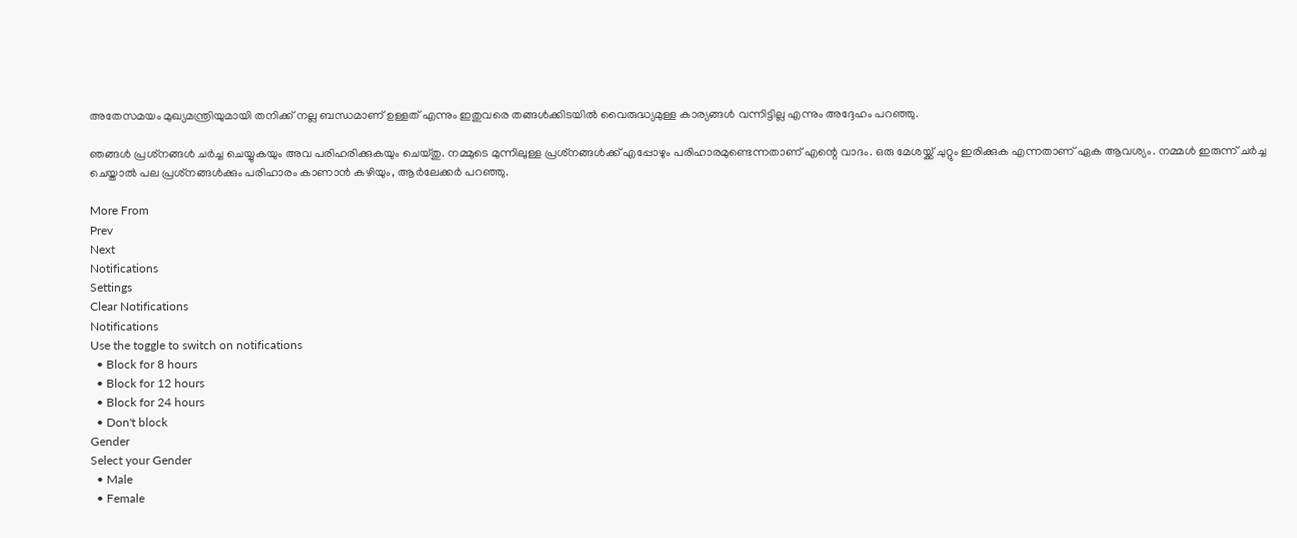അതേസമയം മുഖ്യമന്ത്രിയുമായി തനിക്ക് നല്ല ബന്ധമാണ് ഉള്ളത് എന്നും ഇതുവരെ തങ്ങള്‍ക്കിടയില്‍ വൈരുദ്ധ്യമുള്ള കാര്യങ്ങള്‍ വന്നിട്ടില്ല എന്നും അദ്ദേഹം പറഞ്ഞു.

ഞങ്ങള്‍ പ്രശ്‌നങ്ങള്‍ ചര്‍ച്ച ചെയ്യുകയും അവ പരിഹരിക്കുകയും ചെയ്തു. നമ്മുടെ മുന്നിലുള്ള പ്രശ്‌നങ്ങള്‍ക്ക് എപ്പോഴും പരിഹാരമുണ്ടെന്നതാണ് എന്റെ വാദം. ഒരു മേശയ്ക്ക് ചുറ്റും ഇരിക്കുക എന്നതാണ് ഏക ആവശ്യം. നമ്മള്‍ ഇരുന്ന് ചര്‍ച്ച ചെയ്താല്‍ പല പ്രശ്‌നങ്ങള്‍ക്കും പരിഹാരം കാണാന്‍ കഴിയും, ആര്‍ലേക്കര്‍ പറഞ്ഞു.

More From
Prev
Next
Notifications
Settings
Clear Notifications
Notifications
Use the toggle to switch on notifications
  • Block for 8 hours
  • Block for 12 hours
  • Block for 24 hours
  • Don't block
Gender
Select your Gender
  • Male
  • Female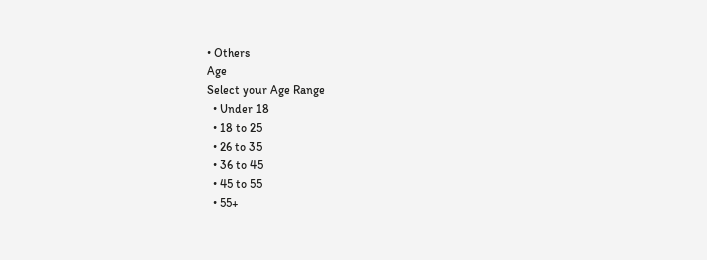• Others
Age
Select your Age Range
  • Under 18
  • 18 to 25
  • 26 to 35
  • 36 to 45
  • 45 to 55
  • 55+